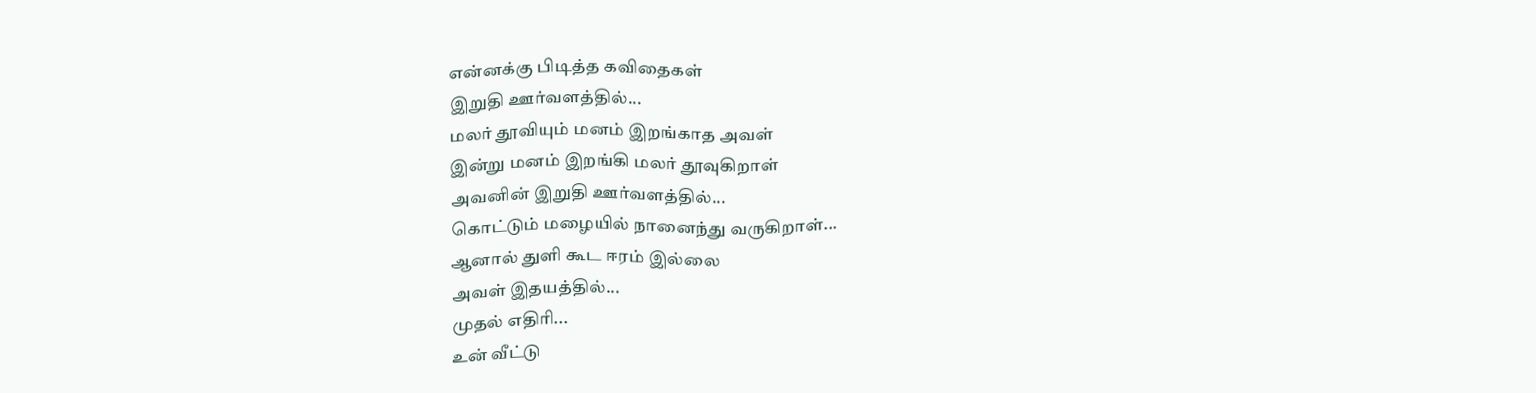என்னக்கு பிடித்த கவிதைகள்
இறுதி ஊர்வளத்தில்...
மலர் தூவியும் மனம் இறங்காத அவள்
இன்று மனம் இறங்கி மலர் தூவுகிறாள்
அவனின் இறுதி ஊர்வளத்தில்...
கொட்டும் மழையில் நானைந்து வருகிறாள்...
ஆனால் துளி கூட ஈரம் இல்லை
அவள் இதயத்தில்...
முதல் எதிரி...
உன் வீட்டு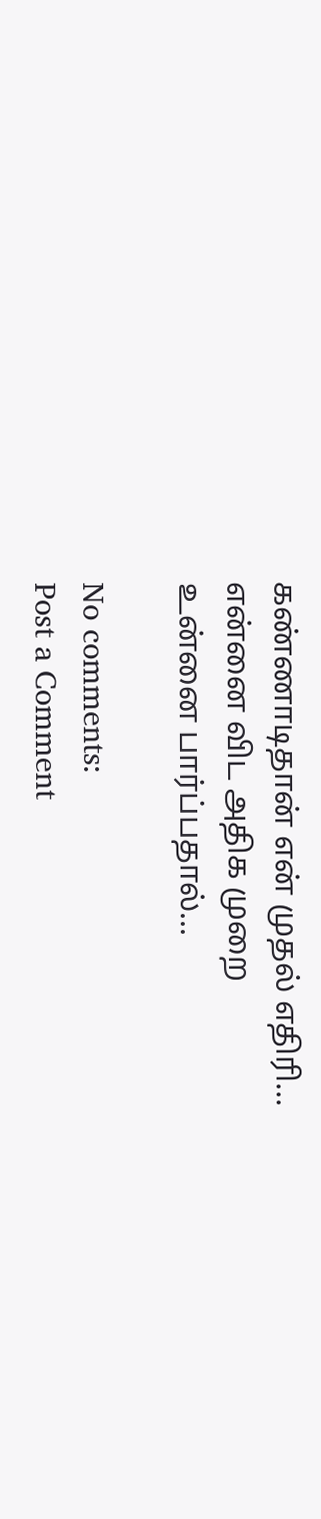கண்ணாடிதான் என் முதல் எதிரி...
என்னை விட அதிக முறை
உன்னை பார்ப்பதால்...

No comments:
Post a Comment